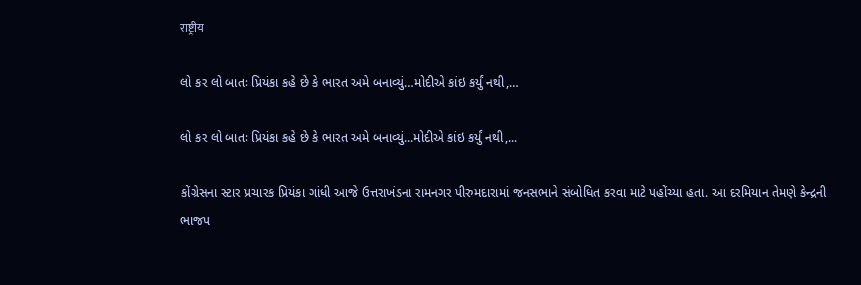राष्ट्रीय

લો કર લો બાતઃ પ્રિયંકા કહે છે કે ભારત અમે બનાવ્યું…મોદીએ કાંઇ કર્યું નથી,…

લો કર લો બાતઃ પ્રિયંકા કહે છે કે ભારત અમે બનાવ્યું...મોદીએ કાંઇ કર્યું નથી,...

કોંગ્રેસના સ્ટાર પ્રચારક પ્રિયંકા ગાંધી આજે ઉત્તરાખંડના રામનગર પીરુમદારામાં જનસભાને સંબોધિત કરવા માટે પહોંચ્યા હતા. આ દરમિયાન તેમણે કેન્દ્રની ભાજપ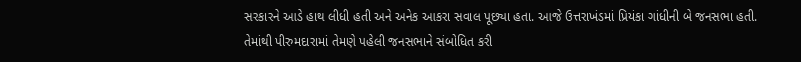સરકારને આડે હાથ લીધી હતી અને અનેક આકરા સવાલ પૂછ્યા હતા. આજે ઉત્તરાખંડમાં પ્રિયંકા ગાંધીની બે જનસભા હતી. તેમાંથી પીરુમદારામાં તેમણે પહેલી જનસભાને સંબોધિત કરી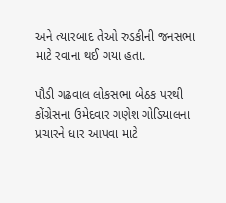અને ત્યારબાદ તેઓ રુડકીની જનસભા માટે રવાના થઈ ગયા હતા.

પૌડી ગઢવાલ લોકસભા બેઠક પરથી કોંગ્રેસના ઉમેદવાર ગણેશ ગોડિયાલના પ્રચારને ધાર આપવા માટે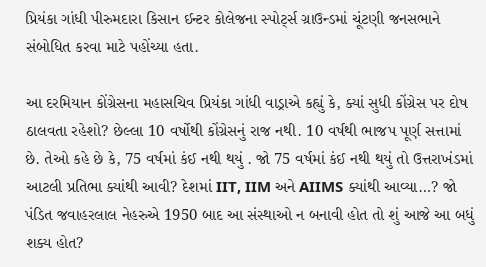પ્રિયંકા ગાંધી પીરુમદારા કિસાન ઈન્ટર કોલેજના સ્પોર્ટ્સ ગ્રાઉન્ડમાં ચૂંટણી જનસભાને સંબોધિત કરવા માટે પહોંચ્યા હતા.

આ દરમિયાન કોંગ્રેસના મહાસચિવ પ્રિયંકા ગાંધી વાડ્રાએ કહ્યું કે, ક્યાં સુધી કોંગ્રેસ પર દોષ ઠાલવતા રહેશો? છેલ્લા 10 વર્ષોથી કોંગ્રેસનું રાજ નથી. 10 વર્ષથી ભાજપ પૂર્ણ સત્તામાં છે. તેઓ કહે છે કે, 75 વર્ષમાં કંઈ નથી થયું . જો 75 વર્ષમાં કંઈ નથી થયું તો ઉત્તરાખંડમાં આટલી પ્રતિભા ક્યાંથી આવી? દેશમાં IIT, IIM અને AIIMS ક્યાંથી આવ્યા…? જો પંડિત જવાહરલાલ નેહરુએ 1950 બાદ આ સંસ્થાઓ ન બનાવી હોત તો શું આજે આ બધું શક્ય હોત?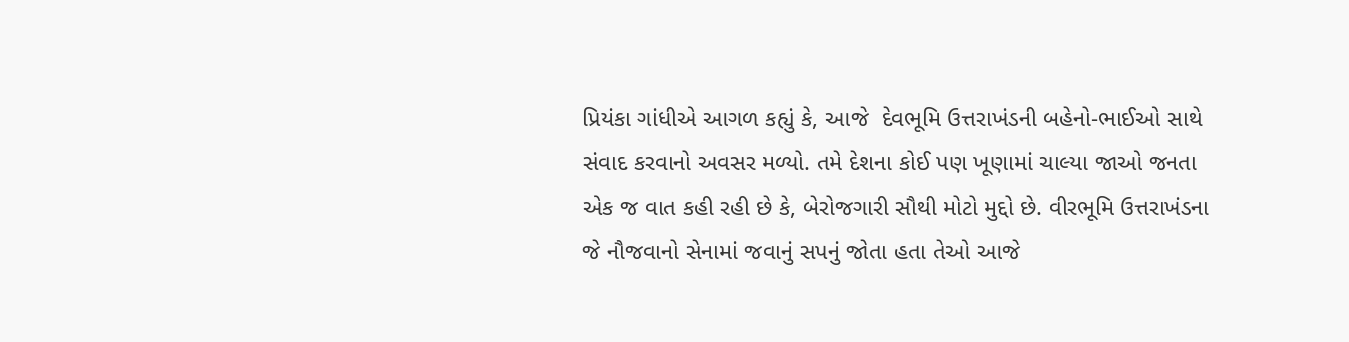પ્રિયંકા ગાંધીએ આગળ કહ્યું કે, આજે  દેવભૂમિ ઉત્તરાખંડની બહેનો-ભાઈઓ સાથે સંવાદ કરવાનો અવસર મળ્યો. તમે દેશના કોઈ પણ ખૂણામાં ચાલ્યા જાઓ જનતા એક જ વાત કહી રહી છે કે, બેરોજગારી સૌથી મોટો મુદ્દો છે. વીરભૂમિ ઉત્તરાખંડના જે નૌજવાનો સેનામાં જવાનું સપનું જોતા હતા તેઓ આજે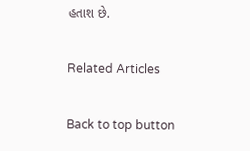હતાશ છે.

Related Articles

Back to top button